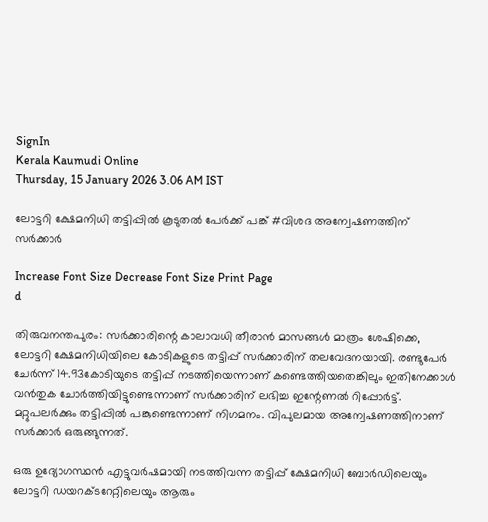SignIn
Kerala Kaumudi Online
Thursday, 15 January 2026 3.06 AM IST

ലോട്ടറി ക്ഷേമനിധി തട്ടിപ്പിൽ കൂടുതൽ പേർക്ക് പങ്ക് #വിശദ അന്വേഷണത്തിന് സർക്കാർ

Increase Font Size Decrease Font Size Print Page
d

തിരുവനന്തപുരം: സർക്കാരിന്റെ കാലാവധി തീരാൻ മാസങ്ങൾ മാത്രം ശേഷിക്കെ, ലോട്ടറി ക്ഷേമനിധിയിലെ കോടികളുടെ തട്ടിപ്പ് സർക്കാരിന് തലവേദനയായി. രണ്ടുപേർ ചേർന്ന് 14.93കോടിയുടെ തട്ടിപ്പ് നടത്തിയെന്നാണ് കണ്ടെത്തിയതെങ്കിലും ഇതിനേക്കാൾ വൻതുക ചോർത്തിയിട്ടുണ്ടെന്നാണ് സർക്കാരിന് ലഭിച്ച ഇന്റേണൽ റിപ്പോർട്ട്. മറ്റുപലർക്കും തട്ടിപ്പിൽ പങ്കുണ്ടെന്നാണ് നിഗമനം. വിപുലമായ അന്വേഷണത്തിനാണ് സർക്കാർ ഒരുങ്ങുന്നത്.

ഒരു ഉദ്യോഗസ്ഥൻ എട്ടുവർഷമായി നടത്തിവന്ന തട്ടിപ്പ് ക്ഷേമനിധി ബോർഡിലെയും ലോട്ടറി ഡയറക്ടറേറ്റിലെയും ആരും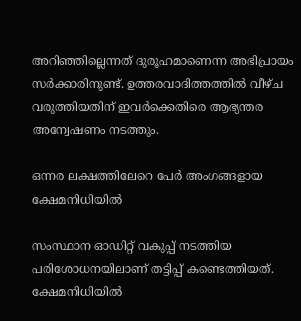അറിഞ്ഞില്ലെന്നത് ദുരൂഹമാണെന്ന അഭിപ്രായം സർക്കാരിനുണ്ട്. ഉത്തരവാദിത്തത്തിൽ വീഴ്ച വരുത്തിയതിന് ഇവർക്കെതിരെ ആഭ്യന്തര അന്വേഷണം നടത്തും.

ഒന്നര ലക്ഷത്തിലേറെ പേർ അംഗങ്ങളായ ക്ഷേമനിധിയിൽ

സംസ്ഥാന ഓഡിറ്റ് വകുപ്പ് നടത്തിയ പരിശോധനയിലാണ് തട്ടിപ്പ് കണ്ടെത്തിയത്. ക്ഷേമനിധിയിൽ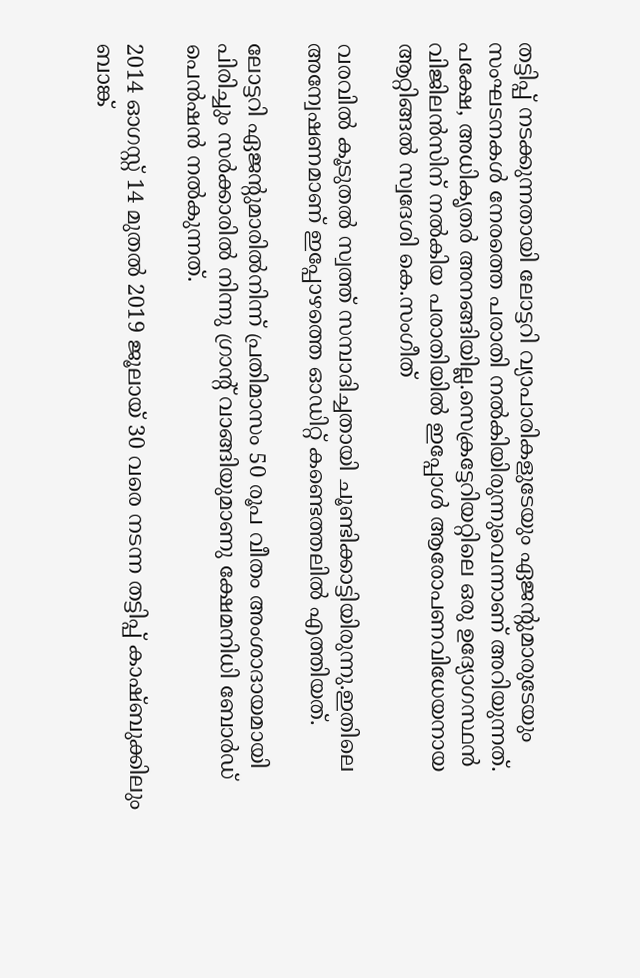തട്ടിപ്പ് നടക്കുന്നതായി ലോട്ടറി വ്യാപാരികളുടേയും ഏജന്റുമാരുടേയും സംഘടനകൾ നേരത്തെ പരാതി നൽകിയിരുന്നുവെന്നാണ് അറിയുന്നത്. പക്ഷേ, അധികൃതർ അനങ്ങിയില്ല.സെക്രട്ടേറിയറ്റിലെ ഒരു ഉദ്യോഗസ്ഥൻ വിജിലൻസിന് നൽകിയ പരാതിയിൽ ഇപ്പോൾ ആരോപണവിധേയനായ ആറ്റിങ്ങൽ സ്വദേശി കെ.സംഗീത്

വരവിൽ കൂടുതൽ സ്വത്ത് സമ്പാദിച്ചതായി ചൂണ്ടിക്കാട്ടിയിരുന്നു.ഇതിലെ അന്വേഷണമാണ് ഇപ്പോഴത്തെ ഓഡിറ്റ് കണ്ടെത്തലിൽ എത്തിയത്.

ലോട്ടറി ഏജന്റുമാരിൽനിന്ന് പ്രതിമാസം 50 രൂപ വീതം അംശാദായമായി പിരിച്ചും സർക്കാരിൽ നിന്നു ഗ്രാന്റ് വാങ്ങിയുമാണു ക്ഷേമനിധി ബോർഡ് പെൻഷൻ നൽകുന്നത്.

2014 ഓഗസ്റ്റ് 14 മുതൽ 2019 ജൂലായ് 30 വരെ നടന്ന തട്ടിപ്പ് കാഷ്ബുക്കിലും ബാങ്ക്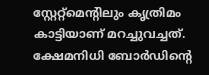സ്റ്റേറ്റ്‌മെന്റിലും കൃത്രിമം കാട്ടിയാണ് മറച്ചുവച്ചത്. ക്ഷേമനിധി ബോർഡിന്റെ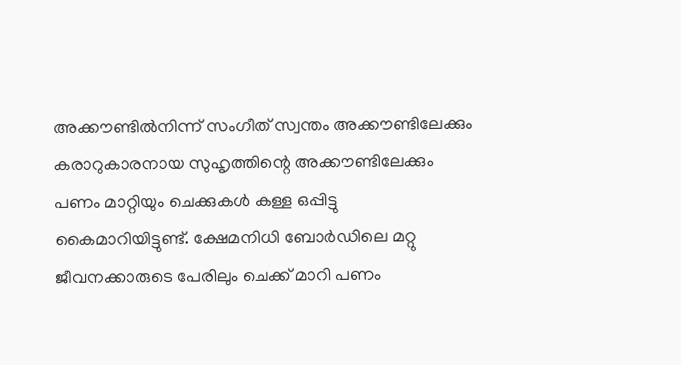അക്കൗണ്ടിൽനിന്ന് സംഗീത് സ്വന്തം അക്കൗണ്ടിലേക്കും കരാറുകാരനായ സുഹൃത്തിന്റെ അക്കൗണ്ടിലേക്കും പണം മാറ്റിയും ചെക്കുകൾ കള്ള ഒപ്പിട്ടു കൈമാറിയിട്ടുണ്ട്. ക്ഷേമനിധി ബോർഡിലെ മറ്റു ജീവനക്കാരുടെ പേരിലും ചെക്ക് മാറി പണം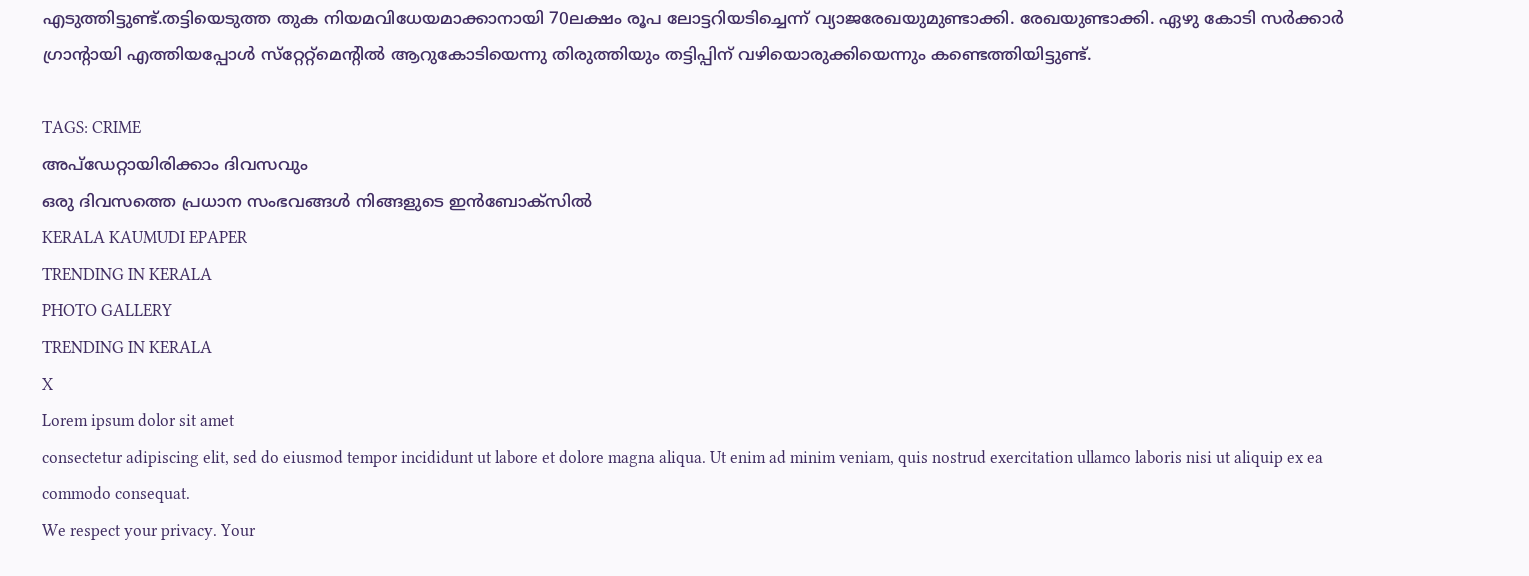എടുത്തിട്ടുണ്ട്.തട്ടിയെടുത്ത തുക നിയമവിധേയമാക്കാനായി 70ലക്ഷം രൂപ ലോട്ടറിയടിച്ചെന്ന് വ്യാജരേഖയുമുണ്ടാക്കി. രേഖയുണ്ടാക്കി. ഏഴു കോടി സർക്കാർ ഗ്രാന്റായി എത്തിയപ്പോൾ സ്‌റ്റേറ്റ്‌മെന്റിൽ ആറുകോടിയെന്നു തിരുത്തിയും തട്ടിപ്പിന് വഴിയൊരുക്കിയെന്നും കണ്ടെത്തിയിട്ടുണ്ട്.

TAGS: CRIME
അപ്ഡേറ്റായിരിക്കാം ദിവസവും
ഒരു ദിവസത്തെ പ്രധാന സംഭവങ്ങൾ നിങ്ങളുടെ ഇൻബോക്സിൽ
KERALA KAUMUDI EPAPER
TRENDING IN KERALA
PHOTO GALLERY
TRENDING IN KERALA
X
Lorem ipsum dolor sit amet
consectetur adipiscing elit, sed do eiusmod tempor incididunt ut labore et dolore magna aliqua. Ut enim ad minim veniam, quis nostrud exercitation ullamco laboris nisi ut aliquip ex ea commodo consequat.
We respect your privacy. Your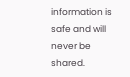information is safe and will never be shared.